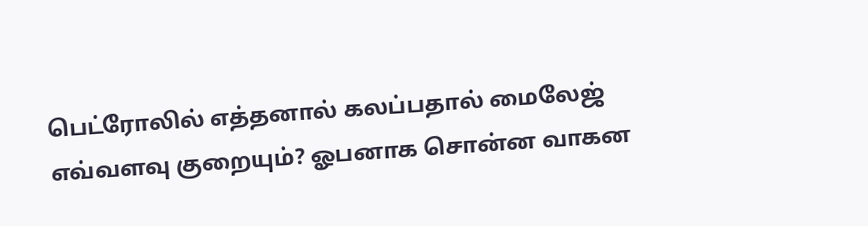பெட்ரோலில் எத்தனால் கலப்பதால் மைலேஜ் எவ்வளவு குறையும்? ஓபனாக சொன்ன வாகன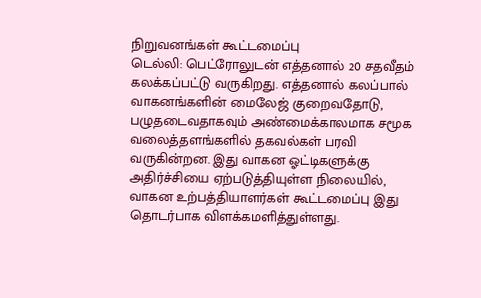நிறுவனங்கள் கூட்டமைப்பு
டெல்லி: பெட்ரோலுடன் எத்தனால் 20 சதவீதம் கலக்கப்பட்டு வருகிறது. எத்தனால் கலப்பால் வாகனங்களின் மைலேஜ் குறைவதோடு, பழுதடைவதாகவும் அண்மைக்காலமாக சமூக வலைத்தளங்களில் தகவல்கள் பரவி வருகின்றன. இது வாகன ஓட்டிகளுக்கு அதிர்ச்சியை ஏற்படுத்தியுள்ள நிலையில், வாகன உற்பத்தியாளர்கள் கூட்டமைப்பு இது தொடர்பாக விளக்கமளித்துள்ளது.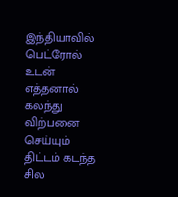இந்தியாவில் பெட்ரோல் உடன் எத்தனால் கலந்து விற்பனை செய்யும் திட்டம் கடந்த சில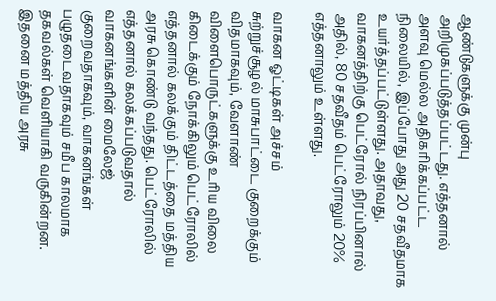ஆண்டுகளுக்கு முன்பு அறிமுகப்படுத்தப்பட்டது. எத்தனால் அளவு மெல்ல அதிகரிக்கப்பட்ட நிலையில், இப்போது அது 20 சதவீதமாக உயர்த்தப்பட்டுள்ளது. அதாவது, வாகனத்திற்கு பெட்ரோல் நிரப்பினால் அதில், 80 சதவீதம் பெட்ரோலும் 20% எத்தனாலும் உள்ளது.

வாகன ஓட்டிகள் அச்சம்
சுற்றுச்சூழல் மாசுபாட்டை குறைக்கும் விதமாகவும், வேளாண் விளைபொருட்களுக்கு உரிய விலை கிடைக்கும் நோக்கிலும் பெட்ரோலில் எத்தனால் கலக்கும் திட்டத்தை மத்திய அரசு கொண்டு வந்தது. பெட்ரோலில் எத்தனால் கலக்கப்படுவதால் வாகனங்களின் மைலேஜ் குறைவதாகவும், வாகனங்கள் பழுதடைவதாகவும் சமீப காலமாக தகவல்கள் வெளியாகி வருகின்றன. இதனை மத்திய அரசு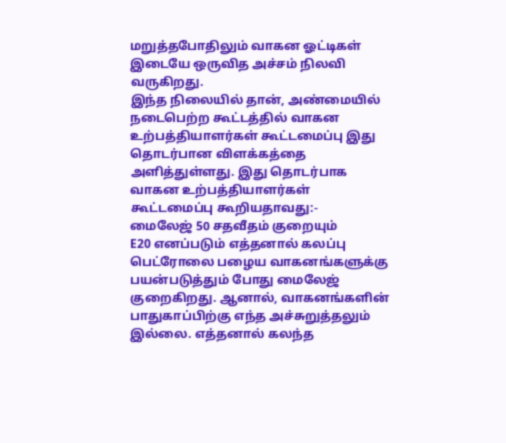மறுத்தபோதிலும் வாகன ஓட்டிகள் இடையே ஒருவித அச்சம் நிலவி வருகிறது.
இந்த நிலையில் தான், அண்மையில் நடைபெற்ற கூட்டத்தில் வாகன உற்பத்தியாளர்கள் கூட்டமைப்பு இது தொடர்பான விளக்கத்தை அளித்துள்ளது. இது தொடர்பாக வாகன உற்பத்தியாளர்கள் கூட்டமைப்பு கூறியதாவது:-
மைலேஜ் 50 சதவீதம் குறையும்
E20 எனப்படும் எத்தனால் கலப்பு பெட்ரோலை பழைய வாகனங்களுக்கு பயன்படுத்தும் போது மைலேஜ் குறைகிறது. ஆனால், வாகனங்களின் பாதுகாப்பிற்கு எந்த அச்சுறுத்தலும் இல்லை. எத்தனால் கலந்த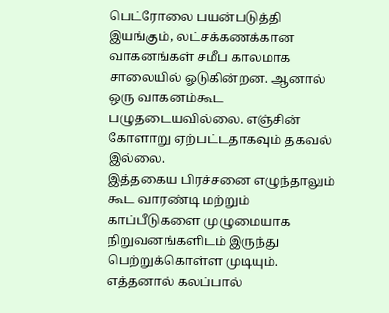பெட்ரோலை பயன்படுத்தி இயங்கும், லட்சக்கணக்கான வாகனங்கள் சமீப காலமாக சாலையில் ஓடுகின்றன. ஆனால் ஒரு வாகனம்கூட பழுதடையவில்லை. எஞ்சின் கோளாறு ஏற்பட்டதாகவும் தகவல் இல்லை.
இத்தகைய பிரச்சனை எழுந்தாலும் கூட வாரண்டி மற்றும் காப்பீடுகளை முழுமையாக நிறுவனங்களிடம் இருந்து பெற்றுக்கொள்ள முடியும். எத்தனால் கலப்பால்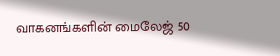வாகனங்களின் மைலேஜ் 50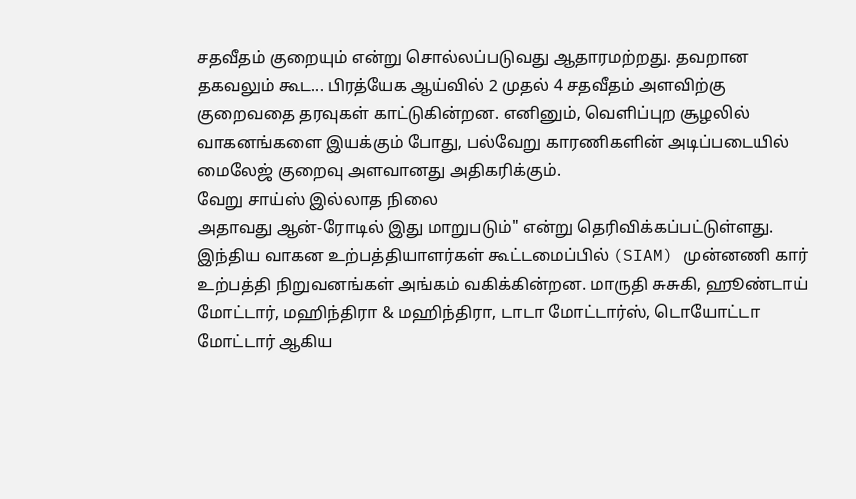சதவீதம் குறையும் என்று சொல்லப்படுவது ஆதாரமற்றது. தவறான தகவலும் கூட... பிரத்யேக ஆய்வில் 2 முதல் 4 சதவீதம் அளவிற்கு குறைவதை தரவுகள் காட்டுகின்றன. எனினும், வெளிப்புற சூழலில் வாகனங்களை இயக்கும் போது, பல்வேறு காரணிகளின் அடிப்படையில் மைலேஜ் குறைவு அளவானது அதிகரிக்கும்.
வேறு சாய்ஸ் இல்லாத நிலை
அதாவது ஆன்-ரோடில் இது மாறுபடும்" என்று தெரிவிக்கப்பட்டுள்ளது. இந்திய வாகன உற்பத்தியாளர்கள் கூட்டமைப்பில் (SIAM) முன்னணி கார் உற்பத்தி நிறுவனங்கள் அங்கம் வகிக்கின்றன. மாருதி சுசுகி, ஹூண்டாய் மோட்டார், மஹிந்திரா & மஹிந்திரா, டாடா மோட்டார்ஸ், டொயோட்டா மோட்டார் ஆகிய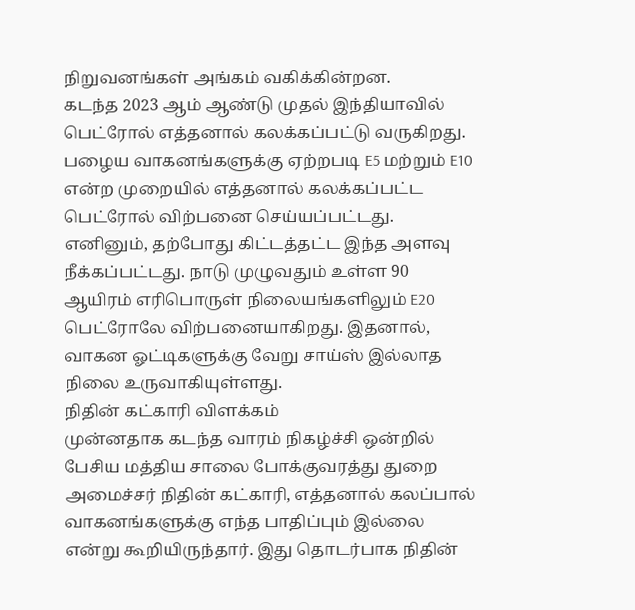நிறுவனங்கள் அங்கம் வகிக்கின்றன.
கடந்த 2023 ஆம் ஆண்டு முதல் இந்தியாவில் பெட்ரோல் எத்தனால் கலக்கப்பட்டு வருகிறது. பழைய வாகனங்களுக்கு ஏற்றபடி E5 மற்றும் E10 என்ற முறையில் எத்தனால் கலக்கப்பட்ட பெட்ரோல் விற்பனை செய்யப்பட்டது. எனினும், தற்போது கிட்டத்தட்ட இந்த அளவு நீக்கப்பட்டது. நாடு முழுவதும் உள்ள 90 ஆயிரம் எரிபொருள் நிலையங்களிலும் E20 பெட்ரோலே விற்பனையாகிறது. இதனால், வாகன ஓட்டிகளுக்கு வேறு சாய்ஸ் இல்லாத நிலை உருவாகியுள்ளது.
நிதின் கட்காரி விளக்கம்
முன்னதாக கடந்த வாரம் நிகழ்ச்சி ஒன்றில் பேசிய மத்திய சாலை போக்குவரத்து துறை அமைச்சர் நிதின் கட்காரி, எத்தனால் கலப்பால் வாகனங்களுக்கு எந்த பாதிப்பும் இல்லை என்று கூறியிருந்தார். இது தொடர்பாக நிதின்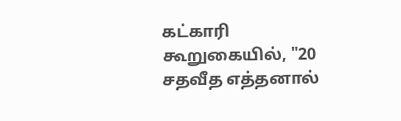கட்காரி கூறுகையில், "20 சதவீத எத்தனால்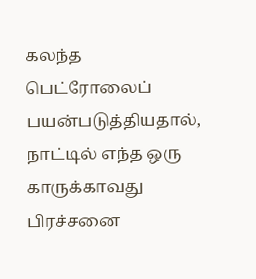கலந்த பெட்ரோலைப் பயன்படுத்தியதால், நாட்டில் எந்த ஒரு காருக்காவது பிரச்சனை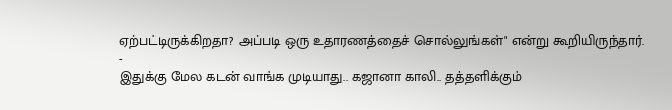ஏற்பட்டிருக்கிறதா? அப்படி ஒரு உதாரணத்தைச் சொல்லுங்கள்" என்று கூறியிருந்தார்.
-
இதுக்கு மேல கடன் வாங்க முடியாது.. கஜானா காலி.. தத்தளிக்கும்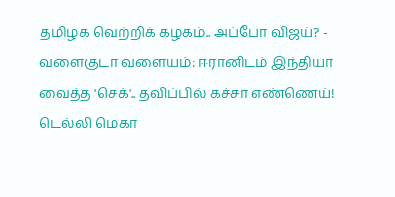தமிழக வெற்றிக் கழகம்.. அப்போ விஜய்? -
வளைகுடா வளையம்: ஈரானிடம் இந்தியா வைத்த 'செக்'.. தவிப்பில் கச்சா எண்ணெய்! டெல்லி மெகா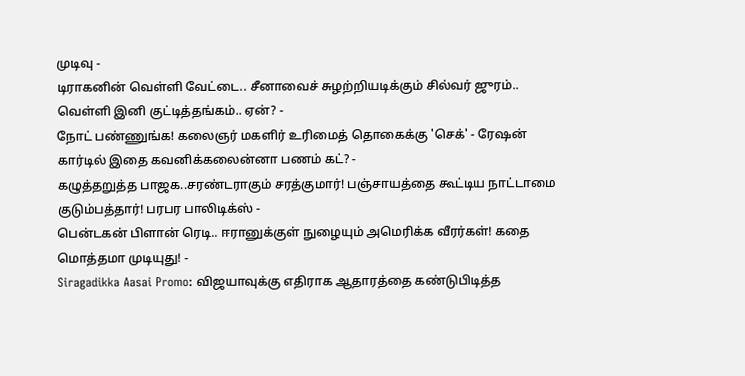முடிவு -
டிராகனின் வெள்ளி வேட்டை.. சீனாவைச் சுழற்றியடிக்கும் சில்வர் ஜுரம்.. வெள்ளி இனி குட்டித்தங்கம்.. ஏன்? -
நோட் பண்ணுங்க! கலைஞர் மகளிர் உரிமைத் தொகைக்கு 'செக்' - ரேஷன் கார்டில் இதை கவனிக்கலைன்னா பணம் கட்? -
கழுத்தறுத்த பாஜக..சரண்டராகும் சரத்குமார்! பஞ்சாயத்தை கூட்டிய நாட்டாமை குடும்பத்தார்! பரபர பாலிடிக்ஸ் -
பென்டகன் பிளான் ரெடி.. ஈரானுக்குள் நுழையும் அமெரிக்க வீரர்கள்! கதை மொத்தமா முடியுது! -
Siragadikka Aasai Promo: விஜயாவுக்கு எதிராக ஆதாரத்தை கண்டுபிடித்த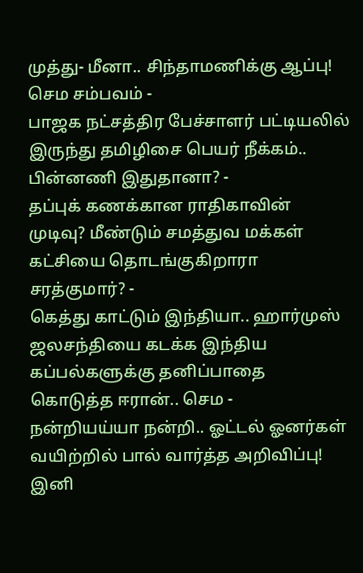முத்து- மீனா.. சிந்தாமணிக்கு ஆப்பு! செம சம்பவம் -
பாஜக நட்சத்திர பேச்சாளர் பட்டியலில் இருந்து தமிழிசை பெயர் நீக்கம்.. பின்னணி இதுதானா? -
தப்புக் கணக்கான ராதிகாவின் முடிவு? மீண்டும் சமத்துவ மக்கள் கட்சியை தொடங்குகிறாரா சரத்குமார்? -
கெத்து காட்டும் இந்தியா.. ஹார்முஸ் ஜலசந்தியை கடக்க இந்திய கப்பல்களுக்கு தனிப்பாதை கொடுத்த ஈரான்.. செம -
நன்றியய்யா நன்றி.. ஓட்டல் ஓனர்கள் வயிற்றில் பால் வார்த்த அறிவிப்பு! இனி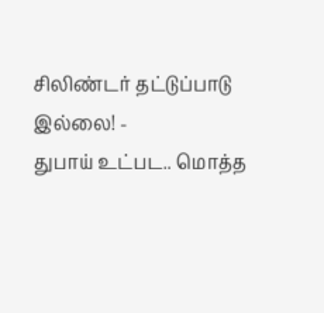சிலிண்டர் தட்டுப்பாடு இல்லை! -
துபாய் உட்பட.. மொத்த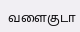வளைகுடா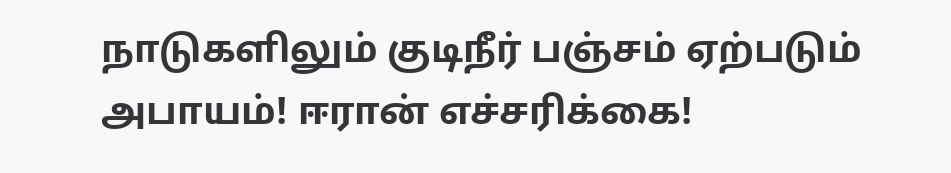நாடுகளிலும் குடிநீர் பஞ்சம் ஏற்படும் அபாயம்! ஈரான் எச்சரிக்கை!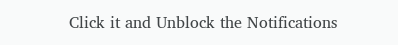Click it and Unblock the Notifications